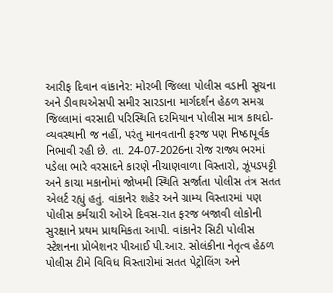આરીફ દિવાન વાંકાનેર: મોરબી જિલ્લા પોલીસ વડાની સૂચના અને ડીવાયએસપી સમીર સારડાના માર્ગદર્શન હેઠળ સમગ્ર જિલ્લામાં વરસાદી પરિસ્થિતિ દરમિયાન પોલીસ માત્ર કાયદો-વ્યવસ્થાની જ નહીં, પરંતુ માનવતાની ફરજ પણ નિષ્ઠાપૂર્વક નિભાવી રહી છે. તા. 24-07-2026ના રોજ રાજ્ય ભરમાં પડેલા ભારે વરસાદને કારણે નીચાણવાળા વિસ્તારો, ઝૂંપડપટ્ટી અને કાચા મકાનોમાં જોખમી સ્થિતિ સર્જાતા પોલીસ તંત્ર સતત એલર્ટ રહ્યું હતું. વાંકાનેર શહેર અને ગ્રામ્ય વિસ્તારમાં પણ પોલીસ કર્મચારી ઓએ દિવસ-રાત ફરજ બજાવી લોકોની સુરક્ષાને પ્રથમ પ્રાથમિકતા આપી. વાંકાનેર સિટી પોલીસ સ્ટેશનના પ્રોબેશનર પીઆઈ પી.આર. સોલંકીના નેતૃત્વ હેઠળ પોલીસ ટીમે વિવિધ વિસ્તારોમાં સતત પેટ્રોલિંગ અને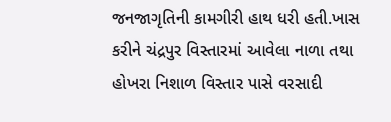જનજાગૃતિની કામગીરી હાથ ધરી હતી.ખાસ કરીને ચંદ્રપુર વિસ્તારમાં આવેલા નાળા તથા હોખરા નિશાળ વિસ્તાર પાસે વરસાદી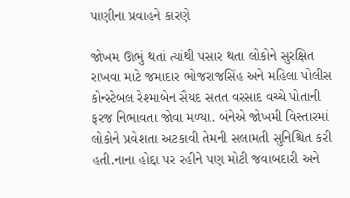પાણીના પ્રવાહને કારણે

જોખમ ઊભું થતાં ત્યાંથી પસાર થતા લોકોને સુરક્ષિત રાખવા માટે જમાદાર ભોજરાજસિંહ અને મહિલા પોલીસ કોન્સ્ટેબલ રેશ્માબેન સૈયદ સતત વરસાદ વચ્ચે પોતાની ફરજ નિભાવતા જોવા મળ્યા. બંનેએ જોખમી વિસ્તારમાં લોકોને પ્રવેશતા અટકાવી તેમની સલામતી સુનિશ્ચિત કરી હતી.નાના હોદ્દા પર રહીને પણ મોટી જવાબદારી અને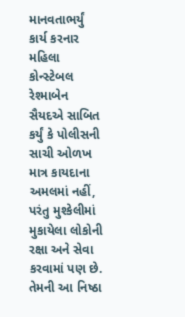માનવતાભર્યું કાર્ય કરનાર મહિલા કોન્સ્ટેબલ રેશ્માબેન સૈયદએ સાબિત કર્યું કે પોલીસની સાચી ઓળખ માત્ર કાયદાના અમલમાં નહીં, પરંતુ મુશ્કેલીમાં મુકાયેલા લોકોની રક્ષા અને સેવા કરવામાં પણ છે. તેમની આ નિષ્ઠા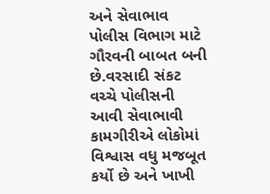અને સેવાભાવ પોલીસ વિભાગ માટે ગૌરવની બાબત બની છે.વરસાદી સંકટ વચ્ચે પોલીસની આવી સેવાભાવી કામગીરીએ લોકોમાં વિશ્વાસ વધુ મજબૂત કર્યો છે અને ખાખી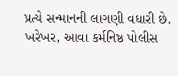પ્રત્યે સન્માનની લાગણી વધારી છે. ખરેખર, આવા કર્મનિષ્ઠ પોલીસ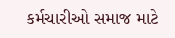કર્મચારીઓ સમાજ માટે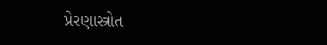પ્રેરણાસ્ત્રોત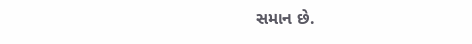સમાન છે.